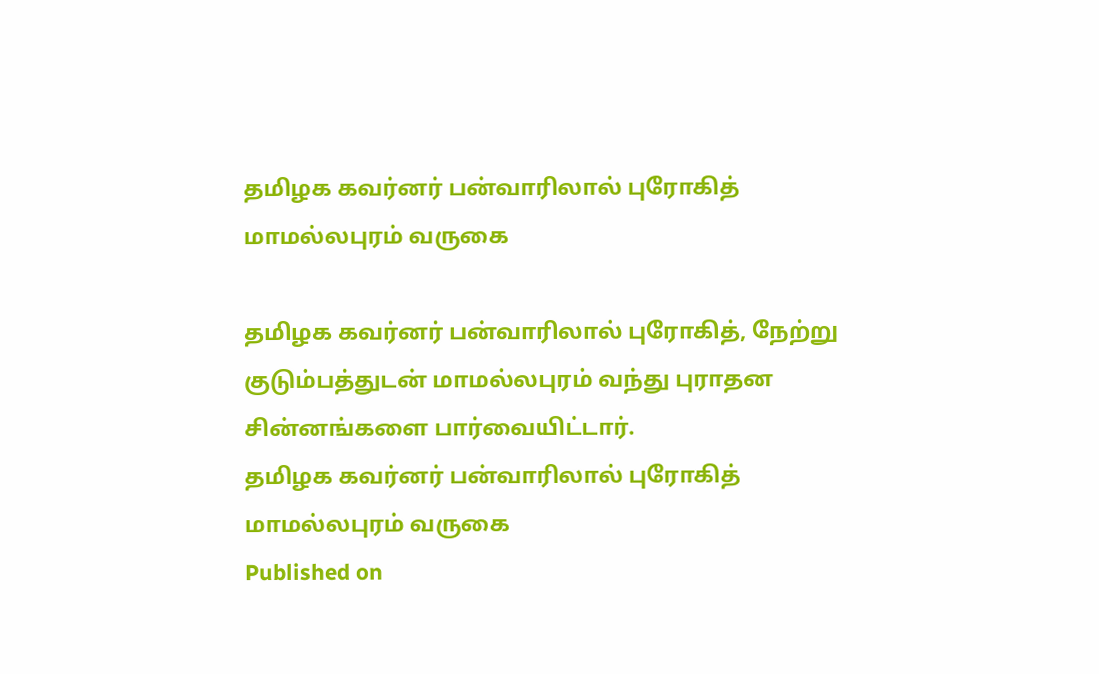தமிழக கவர்னர் பன்வாரிலால் புரோகித் மாமல்லபுரம் வருகை

தமிழக கவர்னர் பன்வாரிலால் புரோகித், நேற்று குடும்பத்துடன் மாமல்லபுரம் வந்து புராதன சின்னங்களை பார்வையிட்டார்.
தமிழக கவர்னர் பன்வாரிலால் புரோகித் மாமல்லபுரம் வருகை
Published on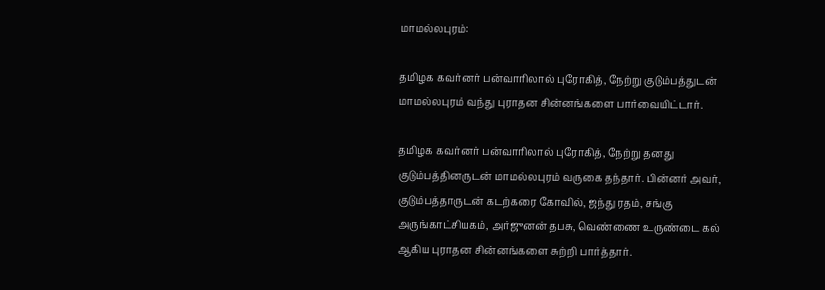மாமல்லபுரம்:

தமிழக கவர்னர் பன்வாரிலால் புரோகித், நேற்று குடும்பத்துடன் மாமல்லபுரம் வந்து புராதன சின்னங்களை பார்வையிட்டார்.

தமிழக கவர்னர் பன்வாரிலால் புரோகித், நேற்று தனது குடும்பத்தினருடன் மாமல்லபுரம் வருகை தந்தார். பின்னர் அவர், குடும்பத்தாருடன் கடற்கரை கோவில், ஜந்து ரதம், சங்கு அருங்காட்சியகம், அர்ஜுனன் தபசு, வெண்ணை உருண்டை கல் ஆகிய புராதன சின்னங்களை சுற்றி பார்த்தார்.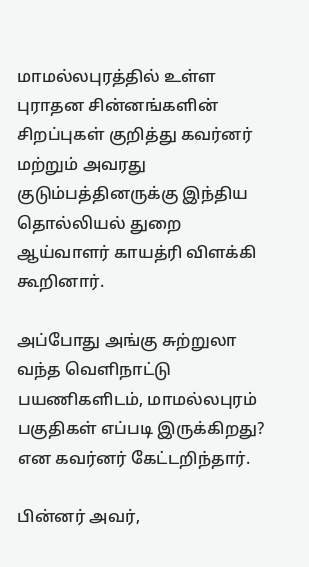மாமல்லபுரத்தில் உள்ள புராதன சின்னங்களின் சிறப்புகள் குறித்து கவர்னர் மற்றும் அவரது குடும்பத்தினருக்கு இந்திய தொல்லியல் துறை ஆய்வாளர் காயத்ரி விளக்கி கூறினார்.

அப்போது அங்கு சுற்றுலா வந்த வெளிநாட்டு பயணிகளிடம், மாமல்லபுரம் பகுதிகள் எப்படி இருக்கிறது? என கவர்னர் கேட்டறிந்தார்.

பின்னர் அவர்,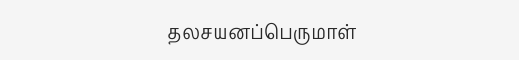தலசயனப்பெருமாள்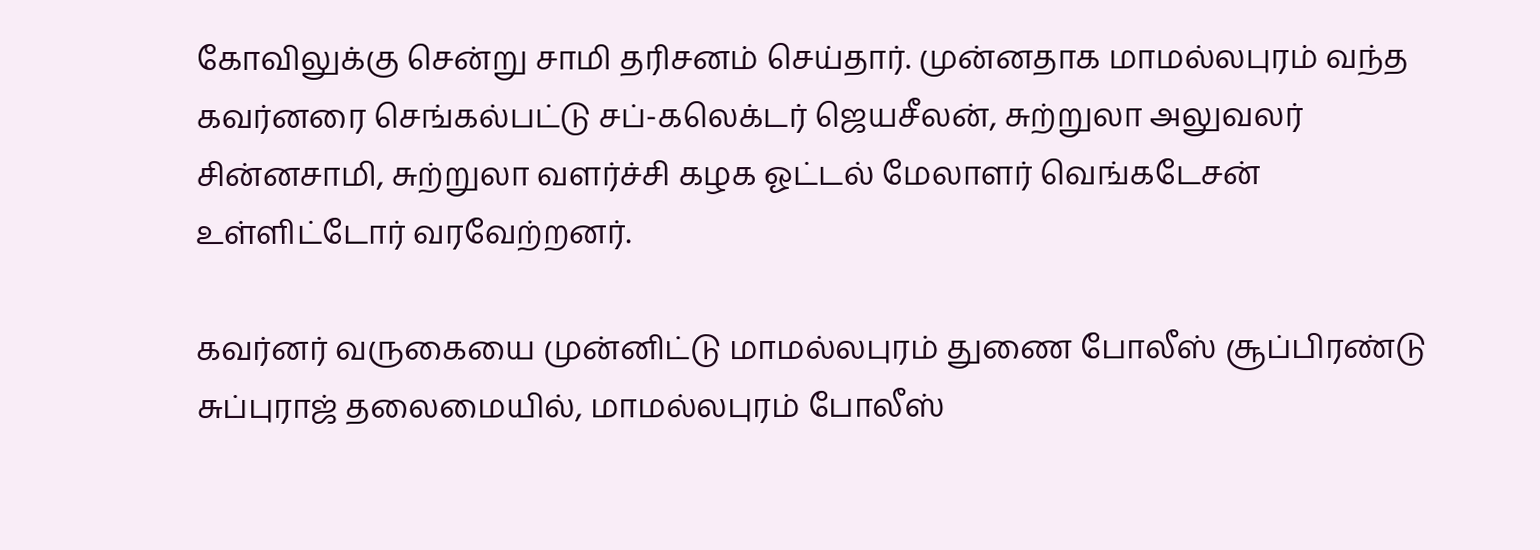கோவிலுக்கு சென்று சாமி தரிசனம் செய்தார். முன்னதாக மாமல்லபுரம் வந்த கவர்னரை செங்கல்பட்டு சப்-கலெக்டர் ஜெயசீலன், சுற்றுலா அலுவலர் சின்னசாமி, சுற்றுலா வளர்ச்சி கழக ஓட்டல் மேலாளர் வெங்கடேசன் உள்ளிட்டோர் வரவேற்றனர்.

கவர்னர் வருகையை முன்னிட்டு மாமல்லபுரம் துணை போலீஸ் சூப்பிரண்டு சுப்புராஜ் தலைமையில், மாமல்லபுரம் போலீஸ்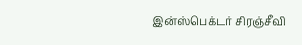இன்ஸ்பெக்டர் சிரஞ்சீவி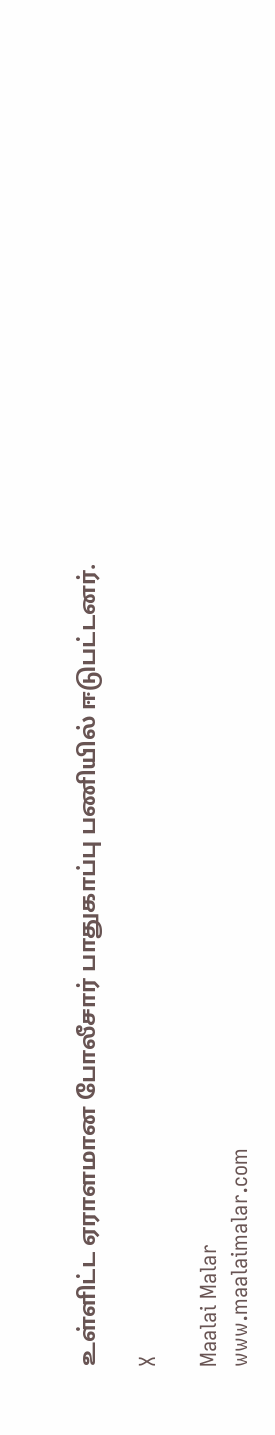உள்ளிட்ட ஏராளமான போலீசார் பாதுகாப்பு பணியில் ஈடுபட்டனர்.

X

Maalai Malar
www.maalaimalar.com